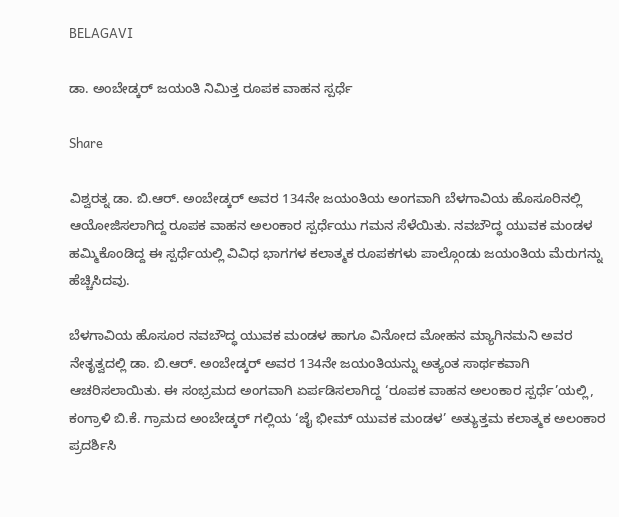BELAGAVI

ಡಾ. ಅಂಬೇಡ್ಕರ್ ಜಯಂತಿ ನಿಮಿತ್ತ ರೂಪಕ ವಾಹನ ಸ್ಪರ್ಧೆ

Share

ವಿಶ್ವರತ್ನ ಡಾ. ಬಿ.ಆರ್. ಅಂಬೇಡ್ಕರ್ ಅವರ 134ನೇ ಜಯಂತಿಯ ಅಂಗವಾಗಿ ಬೆಳಗಾವಿಯ ಹೊಸೂರಿನಲ್ಲಿ ಆಯೋಜಿಸಲಾಗಿದ್ದ ರೂಪಕ ವಾಹನ ಅಲಂಕಾರ ಸ್ಪರ್ಧೆಯು ಗಮನ ಸೆಳೆಯಿತು. ನವಬೌದ್ಧ ಯುವಕ ಮಂಡಳ ಹಮ್ಮಿಕೊಂಡಿದ್ದ ಈ ಸ್ಪರ್ಧೆಯಲ್ಲಿ ವಿವಿಧ ಭಾಗಗಳ ಕಲಾತ್ಮಕ ರೂಪಕಗಳು ಪಾಲ್ಗೊಂಡು ಜಯಂತಿಯ ಮೆರುಗನ್ನು ಹೆಚ್ಚಿಸಿದವು.

ಬೆಳಗಾವಿಯ ಹೊಸೂರ ನವಬೌದ್ಧ ಯುವಕ ಮಂಡಳ ಹಾಗೂ ವಿನೋದ ಮೋಹನ ಮ್ಯಾಗಿನಮನಿ ಅವರ ನೇತೃತ್ವದಲ್ಲಿ ಡಾ. ಬಿ.ಆರ್. ಅಂಬೇಡ್ಕರ್ ಅವರ 134ನೇ ಜಯಂತಿಯನ್ನು ಅತ್ಯಂತ ಸಾರ್ಥಕವಾಗಿ ಆಚರಿಸಲಾಯಿತು. ಈ ಸಂಭ್ರಮದ ಅಂಗವಾಗಿ ಏರ್ಪಡಿಸಲಾಗಿದ್ದ ‘ರೂಪಕ ವಾಹನ ಅಲಂಕಾರ ಸ್ಪರ್ಧೆ’ಯಲ್ಲಿ, ಕಂಗ್ರಾಳಿ ಬಿ.ಕೆ. ಗ್ರಾಮದ ಅಂಬೇಡ್ಕರ್ ಗಲ್ಲಿಯ ‘ಜೈ ಭೀಮ್ ಯುವಕ ಮಂಡಳ’ ಅತ್ಯುತ್ತಮ ಕಲಾತ್ಮಕ ಅಲಂಕಾರ ಪ್ರದರ್ಶಿಸಿ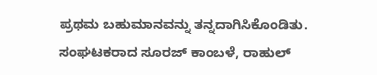ಪ್ರಥಮ ಬಹುಮಾನವನ್ನು ತನ್ನದಾಗಿಸಿಕೊಂಡಿತು. ಸಂಘಟಕರಾದ ಸೂರಜ್ ಕಾಂಬಳೆ, ರಾಹುಲ್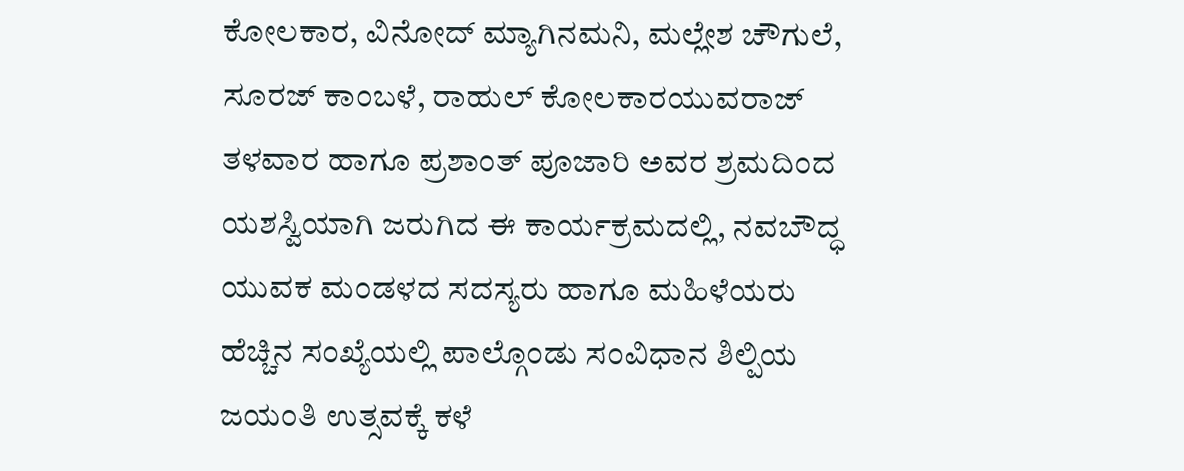ಕೋಲಕಾರ, ವಿನೋದ್ ಮ್ಯಾಗಿನಮನಿ, ಮಲ್ಲೇಶ ಚೌಗುಲೆ, ಸೂರಜ್ ಕಾಂಬಳೆ, ರಾಹುಲ್ ಕೋಲಕಾರಯುವರಾಜ್ ತಳವಾರ ಹಾಗೂ ಪ್ರಶಾಂತ್ ಪೂಜಾರಿ ಅವರ ಶ್ರಮದಿಂದ ಯಶಸ್ವಿಯಾಗಿ ಜರುಗಿದ ಈ ಕಾರ್ಯಕ್ರಮದಲ್ಲಿ, ನವಬೌದ್ಧ ಯುವಕ ಮಂಡಳದ ಸದಸ್ಯರು ಹಾಗೂ ಮಹಿಳೆಯರು ಹೆಚ್ಚಿನ ಸಂಖ್ಯೆಯಲ್ಲಿ ಪಾಲ್ಗೊಂಡು ಸಂವಿಧಾನ ಶಿಲ್ಪಿಯ ಜಯಂತಿ ಉತ್ಸವಕ್ಕೆ ಕಳೆ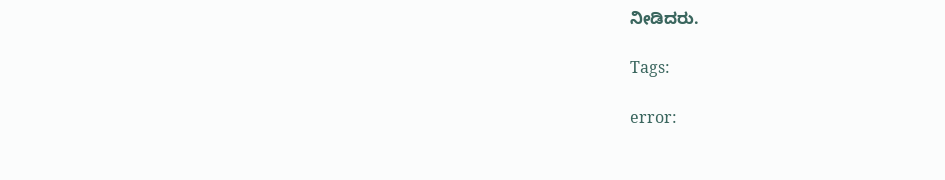ನೀಡಿದರು.

Tags:

error: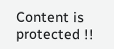Content is protected !!